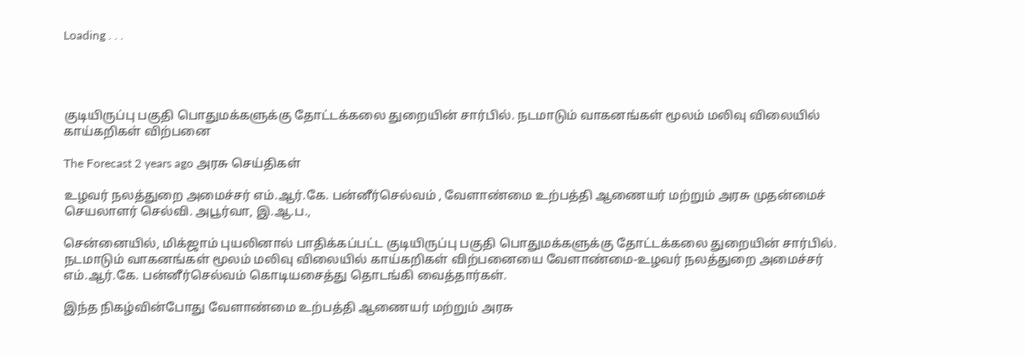Loading . . .




குடியிருப்பு பகுதி பொதுமக்களுக்கு தோட்டக்கலை துறையின் சார்பில். நடமாடும் வாகனங்கள் மூலம் மலிவு விலையில் காய்கறிகள் விற்பனை

The Forecast 2 years ago அரசு செய்திகள்

உழவர் நலத்துறை அமைச்சர் எம்.ஆர்.கே. பன்னீர்செல்வம் , வேளாண்மை உற்பத்தி ஆணையர் மற்றும் அரசு முதன்மைச் செயலாளர் செல்வி. அபூர்வா, இ.ஆ.ப.,

சென்னையில், மிக்ஜாம் புயலினால் பாதிக்கப்பட்ட குடியிருப்பு பகுதி பொதுமக்களுக்கு தோட்டக்கலை துறையின் சார்பில். நடமாடும் வாகனங்கள் மூலம் மலிவு விலையில் காய்கறிகள் விற்பனையை வேளாண்மை-உழவர் நலத்துறை அமைச்சர் எம்.ஆர்.கே. பன்னீர்செல்வம் கொடியசைத்து தொடங்கி வைத்தார்கள்.

இந்த நிகழ்வின்போது வேளாண்மை உற்பத்தி ஆணையர் மற்றும் அரசு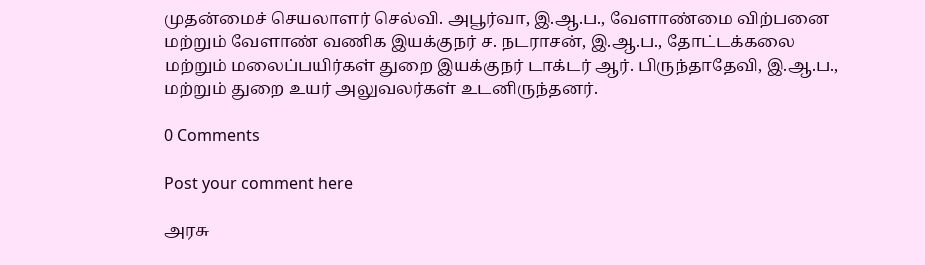முதன்மைச் செயலாளர் செல்வி. அபூர்வா, இ.ஆ.ப., வேளாண்மை விற்பனை மற்றும் வேளாண் வணிக இயக்குநர் ச. நடராசன், இ.ஆ.ப., தோட்டக்கலை மற்றும் மலைப்பயிர்கள் துறை இயக்குநர் டாக்டர் ஆர். பிருந்தாதேவி, இ.ஆ.ப., மற்றும் துறை உயர் அலுவலர்கள் உடனிருந்தனர்.

0 Comments

Post your comment here

அரசு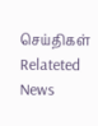செய்திகள் Relateted News